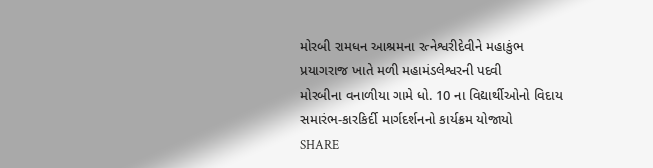મોરબી રામધન આશ્રમના રત્નેશ્વરીદેવીને મહાકુંભ પ્રયાગરાજ ખાતે મળી મહામંડલેશ્વરની પદવી
મોરબીના વનાળીયા ગામે ધો. 10 ના વિદ્યાર્થીઓનો વિદાય સમારંભ-કારકિર્દી માર્ગદર્શનનો કાર્યક્રમ યોજાયો
SHARE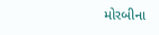મોરબીના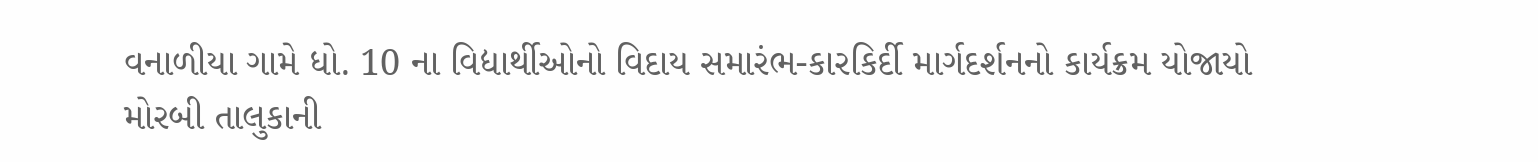વનાળીયા ગામે ધો. 10 ના વિદ્યાર્થીઓનો વિદાય સમારંભ-કારકિર્દી માર્ગદર્શનનો કાર્યક્રમ યોજાયો
મોરબી તાલુકાની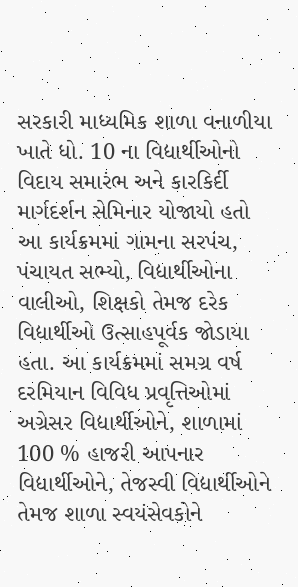સરકારી માધ્યમિક શાળા વનાળીયા ખાતે ધો. 10 ના વિદ્યાર્થીઓનો વિદાય સમારંભ અને કારકિર્દી માર્ગદર્શન સેમિનાર યોજાયો હતો આ કાર્યક્રમમાં ગામના સરપંચ, પંચાયત સભ્યો, વિદ્યાર્થીઓના વાલીઓ, શિક્ષકો તેમજ દરેક વિદ્યાર્થીઓ ઉત્સાહપૂર્વક જોડાયા હતા. આ કાર્યક્રમમાં સમગ્ર વર્ષ દરમિયાન વિવિધ પ્રવૃત્તિઓમાં અગ્રેસર વિદ્યાર્થીઓને, શાળામાં 100 % હાજરી આપનાર વિદ્યાર્થીઓને, તેજસ્વી વિદ્યાર્થીઓને તેમજ શાળા સ્વયંસેવકોને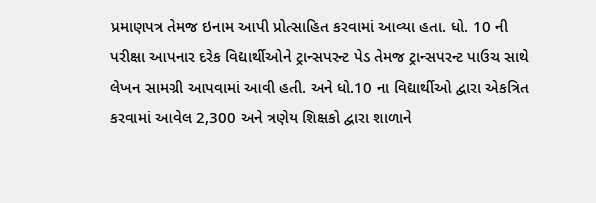પ્રમાણપત્ર તેમજ ઇનામ આપી પ્રોત્સાહિત કરવામાં આવ્યા હતા. ધો. 10 ની પરીક્ષા આપનાર દરેક વિદ્યાર્થીઓને ટ્રાન્સપરન્ટ પેડ તેમજ ટ્રાન્સપરન્ટ પાઉચ સાથે લેખન સામગ્રી આપવામાં આવી હતી. અને ધો.10 ના વિદ્યાર્થીઓ દ્વારા એકત્રિત કરવામાં આવેલ 2,300 અને ત્રણેય શિક્ષકો દ્વારા શાળાને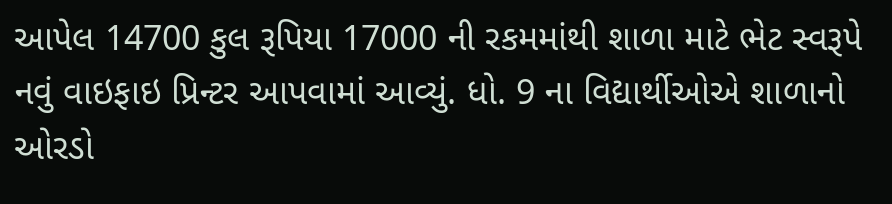આપેલ 14700 કુલ રૂપિયા 17000 ની રકમમાંથી શાળા માટે ભેટ સ્વરૂપે નવું વાઇફાઇ પ્રિન્ટર આપવામાં આવ્યું. ધો. 9 ના વિદ્યાર્થીઓએ શાળાનો ઓરડો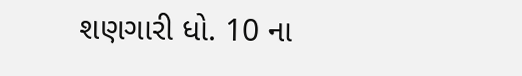શણગારી ધો. 10 ના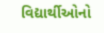વિદ્યાર્થીઓનો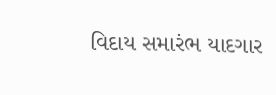વિદાય સમારંભ યાદગાર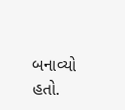બનાવ્યો હતો.